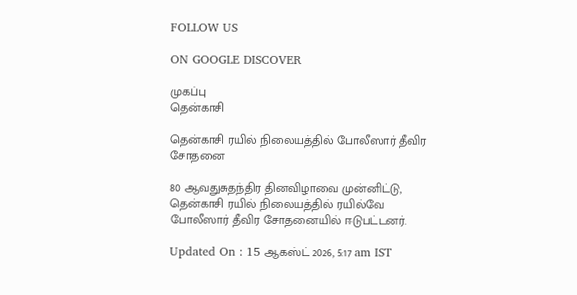FOLLOW US

ON GOOGLE DISCOVER

முகப்பு
தென்காசி

தென்காசி ரயில் நிலையத்தில் போலீஸார் தீவிர சோதனை

80 ஆவதுசுதந்திர தினவிழாவை முன்னிட்டு, தென்காசி ரயில் நிலையத்தில் ரயில்வே போலீஸார் தீவிர சோதனையில் ஈடுபட்டனர்.

Updated On : 15 ஆகஸ்ட் 2026, 5:17 am IST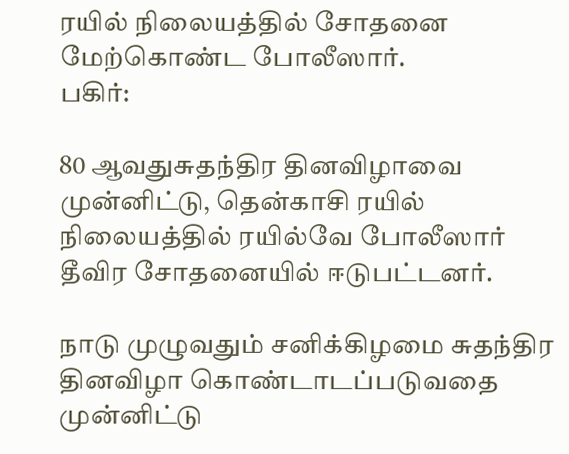ரயில் நிலையத்தில் சோதனை மேற்கொண்ட போலீஸார்.
பகிர்:

80 ஆவதுசுதந்திர தினவிழாவை முன்னிட்டு, தென்காசி ரயில் நிலையத்தில் ரயில்வே போலீஸார் தீவிர சோதனையில் ஈடுபட்டனர்.

நாடு முழுவதும் சனிக்கிழமை சுதந்திர தினவிழா கொண்டாடப்படுவதை முன்னிட்டு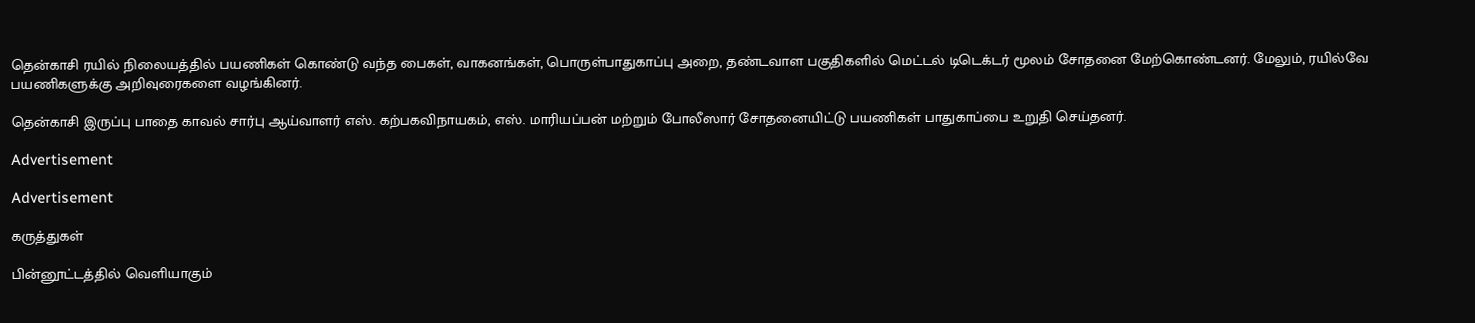தென்காசி ரயில் நிலையத்தில் பயணிகள் கொண்டு வந்த பைகள், வாகனங்கள், பொருள்பாதுகாப்பு அறை, தண்டவாள பகுதிகளில் மெட்டல் டிடெக்டர் மூலம் சோதனை மேற்கொண்டனர். மேலும், ரயில்வே பயணிகளுக்கு அறிவுரைகளை வழங்கினர்.

தென்காசி இருப்பு பாதை காவல் சார்பு ஆய்வாளர் எஸ். கற்பகவிநாயகம், எஸ். மாரியப்பன் மற்றும் போலீஸார் சோதனையிட்டு பயணிகள் பாதுகாப்பை உறுதி செய்தனர்.

Advertisement

Advertisement

கருத்துகள்

பின்னூட்டத்தில் வெளியாகும்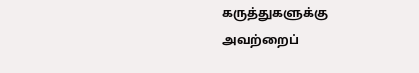கருத்துகளுக்கு அவற்றைப்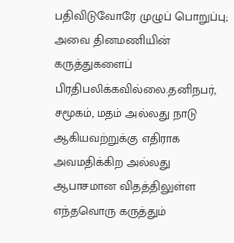பதிவிடுவோரே முழுப் பொறுப்பு; அவை தினமணியின் கருத்துகளைப் பிரதிபலிக்கவில்லை.தனிநபர், சமூகம், மதம் அல்லது நாடு ஆகியவற்றுக்கு எதிராக அவமதிக்கிற அல்லது ஆபாசமான விதத்திலுள்ள எந்தவொரு கருத்தும்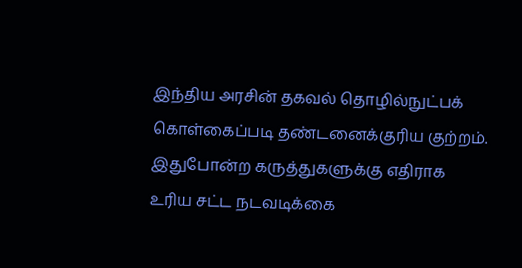இந்திய அரசின் தகவல் தொழில்நுட்பக் கொள்கைப்படி தண்டனைக்குரிய குற்றம். இதுபோன்ற கருத்துகளுக்கு எதிராக உரிய சட்ட நடவடிக்கை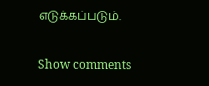எடுக்கப்படும்.

Show comments